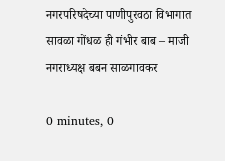नगरपरिषदेच्या पाणीपुरवठा विभागात सावळा गोंधळ ही गंभीर बाब – माजी नगराध्यक्ष बबन साळगावकर

0 minutes, 0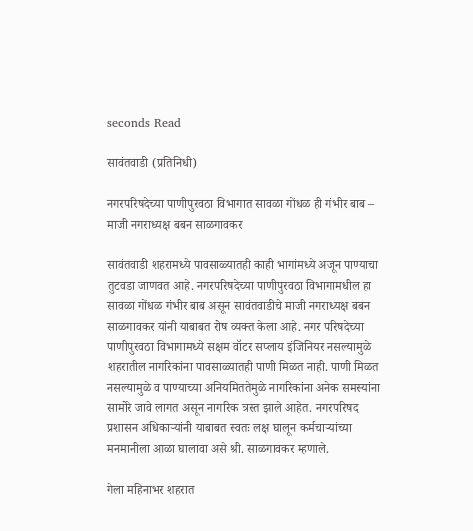seconds Read

सावंतवाडी (प्रतिनिधी)

नगरपरिषदेच्या पाणीपुरवठा विभागात सावळा गोंधळ ही गंभीर बाब – माजी नगराध्यक्ष बबन साळगावकर

सावंतवाडी शहरामध्ये पावसाळ्यातही काही भागांमध्ये अजून पाण्याचा तुटवडा जाणवत आहे. नगरपरिषदेच्या पाणीपुरवठा विभागामधील हा सावळा गोंधळ गंभीर बाब असून सावंतवाडीचे माजी नगराध्यक्ष बबन साळगावकर यांनी याबाबत रोष व्यक्त केला आहे. नगर परिषदेच्या पाणीपुरवठा विभागामध्ये सक्षम वॉटर सप्लाय इंजिनियर नसल्यामुळे शहरातील नागरिकांना पावसाळ्यातही पाणी मिळत नाही. पाणी मिळत नसल्यामुळे व पाण्याच्या अनियमिततेमुळे नागरिकांना अनेक समस्यांना सामोरे जावे लागत असून नागरिक त्रस्त झाले आहेत. नगरपरिषद प्रशासन अधिकाऱ्यांनी याबाबत स्वतः लक्ष घालून कर्मचाऱ्यांच्या मनमानीला आळा घालावा असे श्री. साळगावकर म्हणाले.

गेला महिनाभर शहरात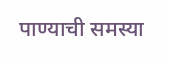पाण्याची समस्या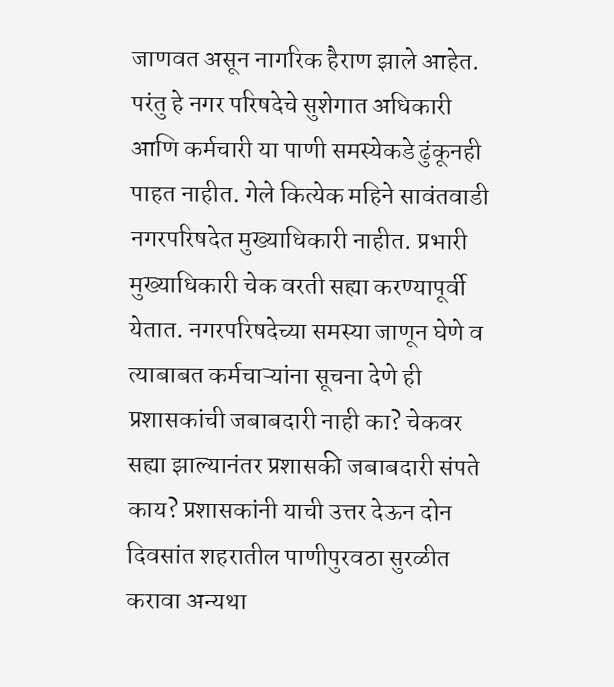जाणवत असून नागरिक हैराण झाले आहेत. परंतु हे नगर परिषदेचे सुशेगात अधिकारी आणि कर्मचारी या पाणी समस्येकडे ढुंकूनही पाहत नाहीत. गेले कित्येक महिने सावंतवाडी नगरपरिषदेत मुख्याधिकारी नाहीत. प्रभारी मुख्याधिकारी चेक वरती सह्या करण्यापूर्वी येतात. नगरपरिषदेच्या समस्या जाणून घेणे व त्याबाबत कर्मचाऱ्यांना सूचना देणे ही प्रशासकांची जबाबदारी नाही का? चेकवर सह्या झाल्यानंतर प्रशासकी जबाबदारी संपते काय? प्रशासकांनी याची उत्तर देऊन दोन दिवसांत शहरातील पाणीपुरवठा सुरळीत करावा अन्यथा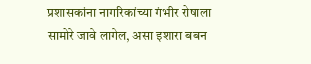प्रशासकांना नागरिकांच्या गंभीर रोषाला सामोरे जावे लागेल, असा इशारा बबन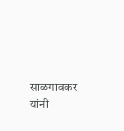साळगावकर यांनी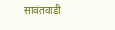सावंतवाडी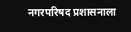नगरपरिषद प्रशासनाला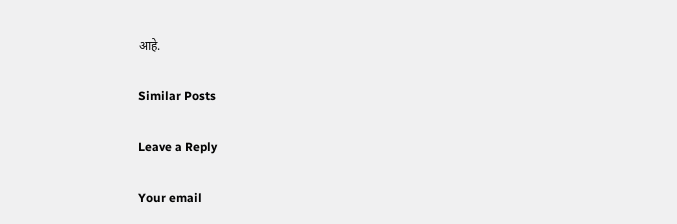आहे.

Similar Posts

Leave a Reply

Your email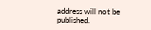address will not be published.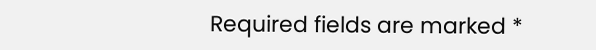Required fields are marked *